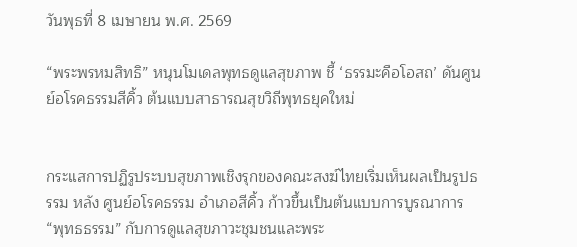วันพุธที่ 8 เมษายน พ.ศ. 2569

“พระพรหมสิทธิ” หนุนโมเดลพุทธดูแลสุขภาพ ชี้ ‘ธรรมะคือโอสถ’ ดันศูนย์อโรคธรรมสีคิ้ว ต้นแบบสาธารณสุขวิถีพุทธยุคใหม่


กระแสการปฏิรูประบบสุขภาพเชิงรุกของคณะสงฆ์ไทยเริ่มเห็นผลเป็นรูปธรรม หลัง ศูนย์อโรคธรรม อำเภอสีคิ้ว ก้าวขึ้นเป็นต้นแบบการบูรณาการ “พุทธธรรม” กับการดูแลสุขภาวะชุมชนและพระ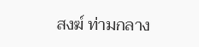สงฆ์ ท่ามกลาง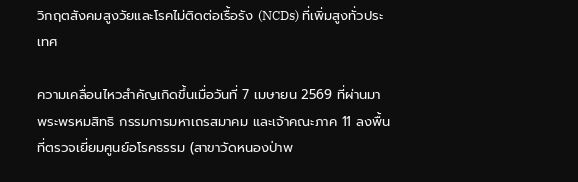วิกฤตสังคมสูงวัยและโรคไม่ติดต่อเรื้อรัง (NCDs) ที่เพิ่มสูงทั่วประเทศ

ความเคลื่อนไหวสำคัญเกิดขึ้นเมื่อวันที่ 7 เมษายน 2569 ที่ผ่านมา พระพรหมสิทธิ กรรมการมหาเถรสมาคม และเจ้าคณะภาค 11 ลงพื้นที่ตรวจเยี่ยมศูนย์อโรคธรรม (สาขาวัดหนองป่าพ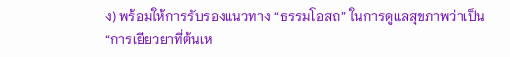ง) พร้อมให้การรับรองแนวทาง “ธรรมโอสถ” ในการดูแลสุขภาพว่าเป็น “การเยียวยาที่ต้นเห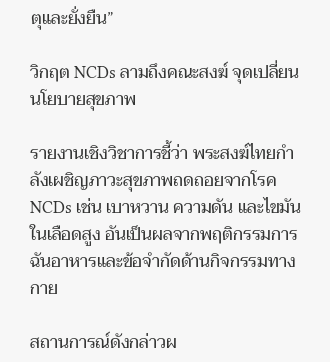ตุและยั่งยืน”

วิกฤต NCDs ลามถึงคณะสงฆ์ จุดเปลี่ยนนโยบายสุขภาพ

รายงานเชิงวิชาการชี้ว่า พระสงฆ์ไทยกำลังเผชิญภาวะสุขภาพถดถอยจากโรค NCDs เช่น เบาหวาน ความดัน และไขมันในเลือดสูง อันเป็นผลจากพฤติกรรมการฉันอาหารและข้อจำกัดด้านกิจกรรมทางกาย

สถานการณ์ดังกล่าวผ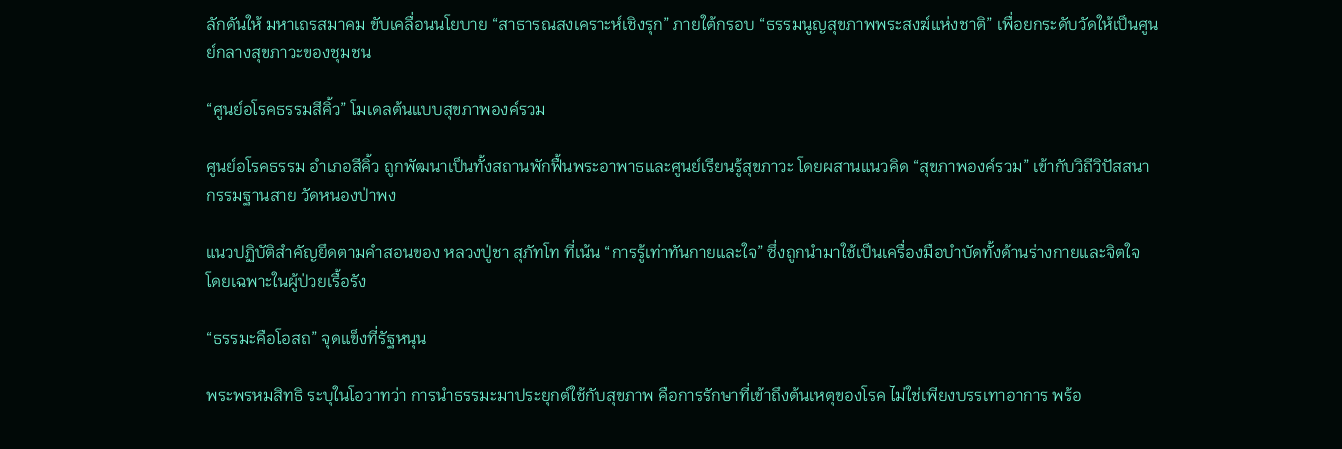ลักดันให้ มหาเถรสมาคม ขับเคลื่อนนโยบาย “สาธารณสงเคราะห์เชิงรุก” ภายใต้กรอบ “ธรรมนูญสุขภาพพระสงฆ์แห่งชาติ” เพื่อยกระดับวัดให้เป็นศูนย์กลางสุขภาวะของชุมชน

“ศูนย์อโรคธรรมสีคิ้ว” โมเดลต้นแบบสุขภาพองค์รวม

ศูนย์อโรคธรรม อำเภอสีคิ้ว ถูกพัฒนาเป็นทั้งสถานพักฟื้นพระอาพาธและศูนย์เรียนรู้สุขภาวะ โดยผสานแนวคิด “สุขภาพองค์รวม” เข้ากับวิถีวิปัสสนากรรมฐานสาย วัดหนองป่าพง

แนวปฏิบัติสำคัญยึดตามคำสอนของ หลวงปู่ชา สุภัทโท ที่เน้น “การรู้เท่าทันกายและใจ” ซึ่งถูกนำมาใช้เป็นเครื่องมือบำบัดทั้งด้านร่างกายและจิตใจ โดยเฉพาะในผู้ป่วยเรื้อรัง

“ธรรมะคือโอสถ” จุดแข็งที่รัฐหนุน

พระพรหมสิทธิ ระบุในโอวาทว่า การนำธรรมะมาประยุกต์ใช้กับสุขภาพ คือการรักษาที่เข้าถึงต้นเหตุของโรค ไม่ใช่เพียงบรรเทาอาการ พร้อ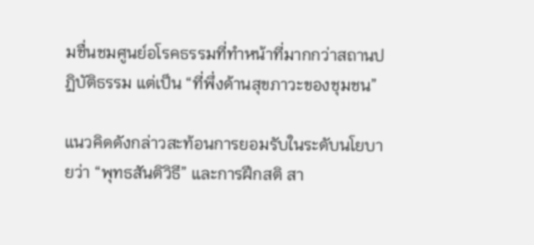มชื่นชมศูนย์อโรคธรรมที่ทำหน้าที่มากกว่าสถานปฏิบัติธรรม แต่เป็น “ที่พึ่งด้านสุขภาวะของชุมชน”

แนวคิดดังกล่าวสะท้อนการยอมรับในระดับนโยบายว่า “พุทธสันติวิธี” และการฝึกสติ สา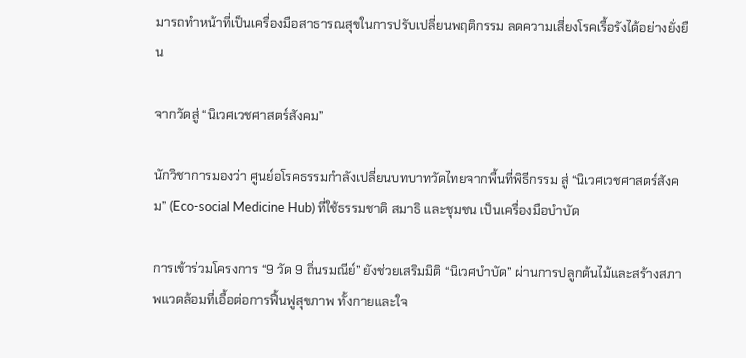มารถทำหน้าที่เป็นเครื่องมือสาธารณสุขในการปรับเปลี่ยนพฤติกรรม ลดความเสี่ยงโรคเรื้อรังได้อย่างยั่งยืน

จากวัดสู่ “นิเวศเวชศาสตร์สังคม”

นักวิชาการมองว่า ศูนย์อโรคธรรมกำลังเปลี่ยนบทบาทวัดไทยจากพื้นที่พิธีกรรม สู่ “นิเวศเวชศาสตร์สังคม” (Eco-social Medicine Hub) ที่ใช้ธรรมชาติ สมาธิ และชุมชน เป็นเครื่องมือบำบัด

การเข้าร่วมโครงการ “9 วัด 9 ถิ่นรมณีย์” ยังช่วยเสริมมิติ “นิเวศบำบัด” ผ่านการปลูกต้นไม้และสร้างสภาพแวดล้อมที่เอื้อต่อการฟื้นฟูสุขภาพ ทั้งกายและใจ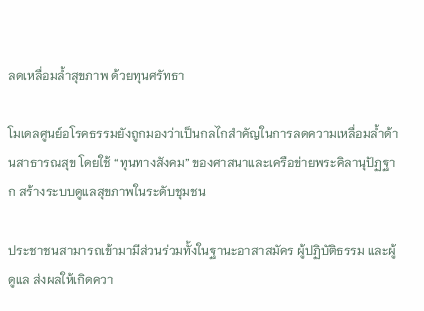ลดเหลื่อมล้ำสุขภาพ ด้วยทุนศรัทธา

โมเดลศูนย์อโรคธรรมยังถูกมองว่าเป็นกลไกสำคัญในการลดความเหลื่อมล้ำด้านสาธารณสุข โดยใช้ “ทุนทางสังคม” ของศาสนาและเครือข่ายพระคิลานุปัฏฐาก สร้างระบบดูแลสุขภาพในระดับชุมชน

ประชาชนสามารถเข้ามามีส่วนร่วมทั้งในฐานะอาสาสมัคร ผู้ปฏิบัติธรรม และผู้ดูแล ส่งผลให้เกิดควา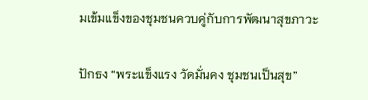มเข้มแข็งของชุมชนควบคู่กับการพัฒนาสุขภาวะ

ปักธง “พระแข็งแรง วัดมั่นคง ชุมชนเป็นสุข”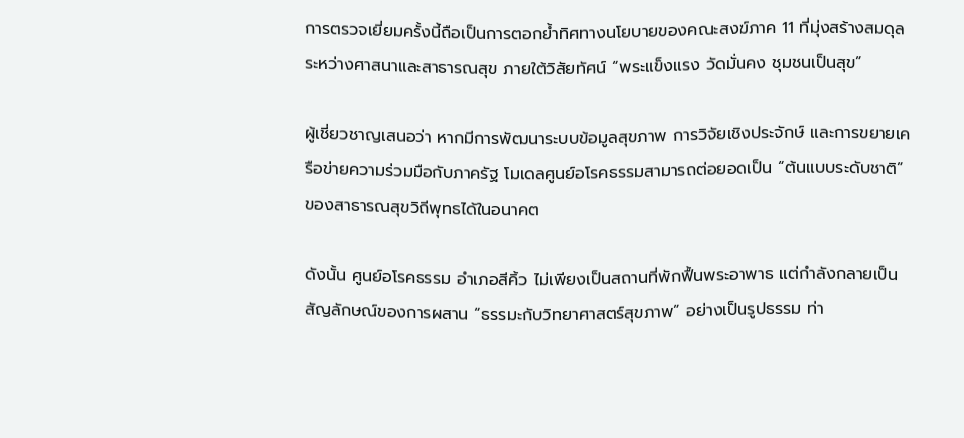การตรวจเยี่ยมครั้งนี้ถือเป็นการตอกย้ำทิศทางนโยบายของคณะสงฆ์ภาค 11 ที่มุ่งสร้างสมดุลระหว่างศาสนาและสาธารณสุข ภายใต้วิสัยทัศน์ “พระแข็งแรง วัดมั่นคง ชุมชนเป็นสุข”

ผู้เชี่ยวชาญเสนอว่า หากมีการพัฒนาระบบข้อมูลสุขภาพ การวิจัยเชิงประจักษ์ และการขยายเครือข่ายความร่วมมือกับภาครัฐ โมเดลศูนย์อโรคธรรมสามารถต่อยอดเป็น “ต้นแบบระดับชาติ” ของสาธารณสุขวิถีพุทธได้ในอนาคต

ดังนั้น ศูนย์อโรคธรรม อำเภอสีคิ้ว ไม่เพียงเป็นสถานที่พักฟื้นพระอาพาธ แต่กำลังกลายเป็นสัญลักษณ์ของการผสาน “ธรรมะกับวิทยาศาสตร์สุขภาพ” อย่างเป็นรูปธรรม ท่า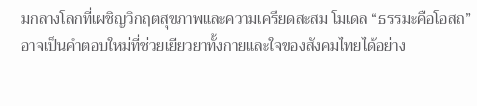มกลางโลกที่เผชิญวิกฤตสุขภาพและความเครียดสะสม โมเดล “ธรรมะคือโอสถ” อาจเป็นคำตอบใหม่ที่ช่วยเยียวยาทั้งกายและใจของสังคมไทยได้อย่าง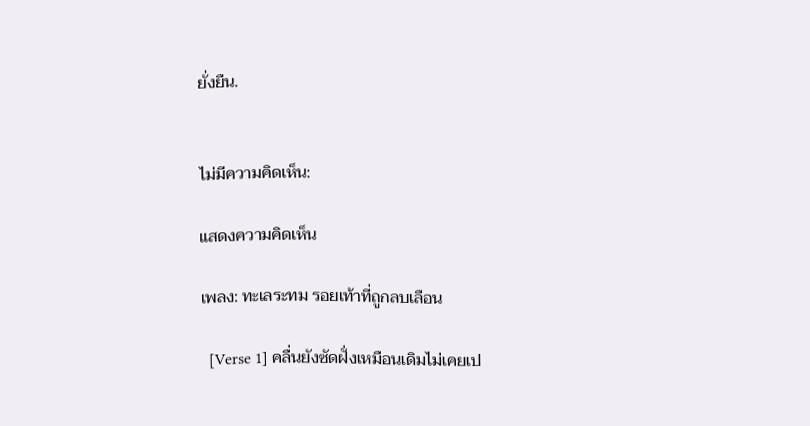ยั่งยืน.


ไม่มีความคิดเห็น:

แสดงความคิดเห็น

เพลง: ทะเลระทม รอยเท้าที่ถูกลบเลือน

  [Verse 1] คลื่นยังซัดฝั่งเหมือนเดิมไม่เคยเป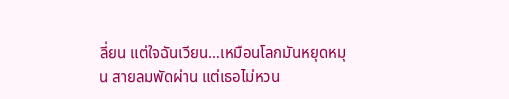ลี่ยน แต่ใจฉันเวียน…เหมือนโลกมันหยุดหมุน สายลมพัดผ่าน แต่เธอไม่หวน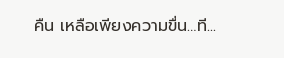คืน เหลือเพียงความขื่น…ที...